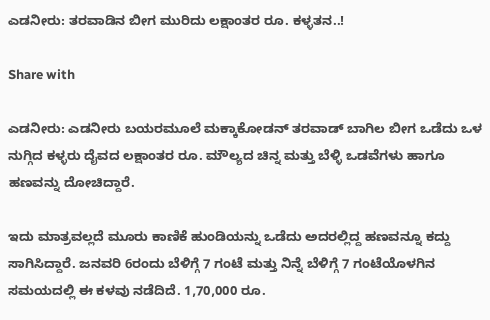ಎಡನೀರು: ತರವಾಡಿನ ಬೀಗ ಮುರಿದು ಲಕ್ಷಾಂತರ ರೂ. ಕಳ್ಳತನ..!

Share with

ಎಡನೀರು: ಎಡನೀರು ಬಯರಮೂಲೆ ಮಕ್ಕಾಕೋಡನ್ ತರವಾಡ್‌ ಬಾಗಿಲ ಬೀಗ ಒಡೆದು ಒಳ ನುಗ್ಗಿದ ಕಳ್ಳರು ದೈವದ ಲಕ್ಷಾಂತರ ರೂ. ಮೌಲ್ಯದ ಚಿನ್ನ ಮತ್ತು ಬೆಳ್ಳಿ ಒಡವೆಗಳು ಹಾಗೂ ಹಣವನ್ನು ದೋಚಿದ್ದಾರೆ.

ಇದು ಮಾತ್ರವಲ್ಲದೆ ಮೂರು ಕಾಣಿಕೆ ಹುಂಡಿಯನ್ನು ಒಡೆದು ಅದರಲ್ಲಿದ್ದ ಹಣವನ್ನೂ ಕದ್ದು ಸಾಗಿಸಿದ್ದಾರೆ. ಜನವರಿ 6ರಂದು ಬೆಳಿಗ್ಗೆ 7 ಗಂಟೆ ಮತ್ತು ನಿನ್ನೆ ಬೆಳಿಗ್ಗೆ 7 ಗಂಟೆಯೊಳಗಿನ ಸಮಯದಲ್ಲಿ ಈ ಕಳವು ನಡೆದಿದೆ. 1,70,000 ರೂ.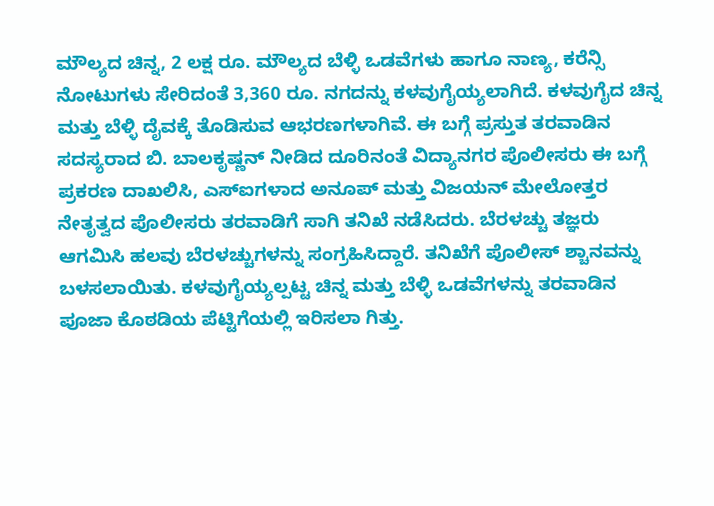ಮೌಲ್ಯದ ಚಿನ್ನ, 2 ಲಕ್ಷ ರೂ. ಮೌಲ್ಯದ ಬೆಳ್ಳಿ ಒಡವೆಗಳು ಹಾಗೂ ನಾಣ್ಯ, ಕರೆನ್ಸಿ ನೋಟುಗಳು ಸೇರಿದಂತೆ 3,360 ರೂ. ನಗದನ್ನು ಕಳವುಗೈಯ್ಯಲಾಗಿದೆ. ಕಳವುಗೈದ ಚಿನ್ನ ಮತ್ತು ಬೆಳ್ಳಿ ದೈವಕ್ಕೆ ತೊಡಿಸುವ ಆಭರಣಗಳಾಗಿವೆ. ಈ ಬಗ್ಗೆ ಪ್ರಸ್ತುತ ತರವಾಡಿನ ಸದಸ್ಯರಾದ ಬಿ. ಬಾಲಕೃಷ್ಣನ್ ನೀಡಿದ ದೂರಿನಂತೆ ವಿದ್ಯಾನಗರ ಪೊಲೀಸರು ಈ ಬಗ್ಗೆ ಪ್ರಕರಣ ದಾಖಲಿಸಿ, ಎಸ್‌ಐಗಳಾದ ಅನೂಪ್ ಮತ್ತು ವಿಜಯನ್ ಮೇಲೋತ್ತರ ನೇತೃತ್ವದ ಪೊಲೀಸರು ತರವಾಡಿಗೆ ಸಾಗಿ ತನಿಖೆ ನಡೆಸಿದರು. ಬೆರಳಚ್ಚು ತಜ್ಞರು ಆಗಮಿಸಿ ಹಲವು ಬೆರಳಚ್ಚುಗಳನ್ನು ಸಂಗ್ರಹಿಸಿದ್ದಾರೆ. ತನಿಖೆಗೆ ಪೊಲೀಸ್ ಶ್ಚಾನವನ್ನು ಬಳಸಲಾಯಿತು. ಕಳವುಗೈಯ್ಯಲ್ಪಟ್ಟ ಚಿನ್ನ ಮತ್ತು ಬೆಳ್ಳಿ ಒಡವೆಗಳನ್ನು ತರವಾಡಿನ ಪೂಜಾ ಕೊಠಡಿಯ ಪೆಟ್ಟಿಗೆಯಲ್ಲಿ ಇರಿಸಲಾ ಗಿತ್ತು.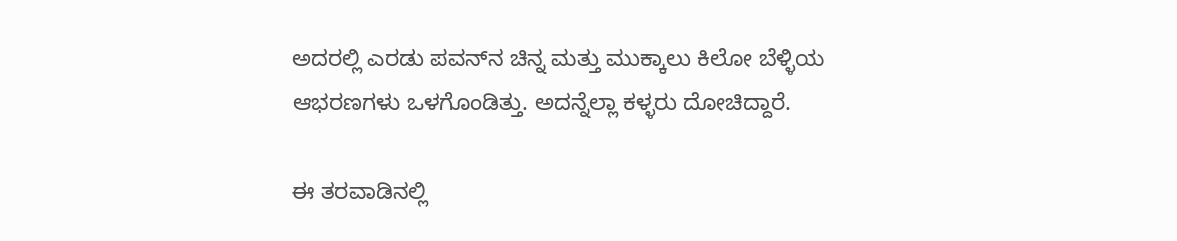ಅದರಲ್ಲಿ ಎರಡು ಪವನ್‌ನ ಚಿನ್ನ ಮತ್ತು ಮುಕ್ಕಾಲು ಕಿಲೋ ಬೆಳ್ಳಿಯ ಆಭರಣಗಳು ಒಳಗೊಂಡಿತ್ತು. ಅದನ್ನೆಲ್ಲಾ ಕಳ್ಳರು ದೋಚಿದ್ದಾರೆ.

ಈ ತರವಾಡಿನಲ್ಲಿ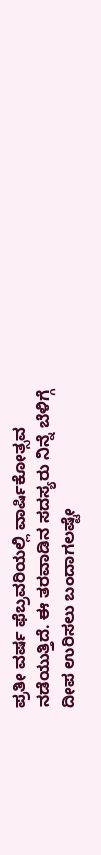ಪ್ರತೀ ವರ್ಷ ಫೆಬ್ರವರಿಯಲ್ಲಿ ವಾರ್ಷಿಕೋತ್ಸವ ನಡೆಯುತ್ತಿದೆ. ಈ ತರವಾಡಿನ ಸದಸ್ಯರು ನಿನ್ನೆ ಬೆಳಿಗ್ಗೆ ದೀಪ ಉರಿಸಲು ಬಂದಾಗಲಷ್ಟೇ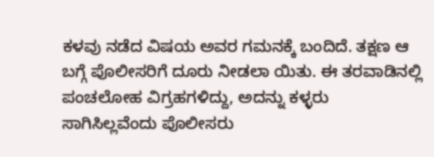ಕಳವು ನಡೆದ ವಿಷಯ ಅವರ ಗಮನಕ್ಕೆ ಬಂದಿದೆ. ತಕ್ಷಣ ಆ ಬಗ್ಗೆ ಪೊಲೀಸರಿಗೆ ದೂರು ನೀಡಲಾ ಯಿತು. ಈ ತರವಾಡಿನಲ್ಲಿ ಪಂಚಲೋಹ ವಿಗ್ರಹಗಳಿದ್ದು, ಅದನ್ನು ಕಳ್ಳರು ಸಾಗಿಸಿಲ್ಲವೆಂದು ಪೊಲೀಸರು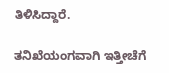ತಿಳಿಸಿದ್ದಾರೆ.

ತನಿಖೆಯಂಗವಾಗಿ ಇತ್ತೀಚೆಗೆ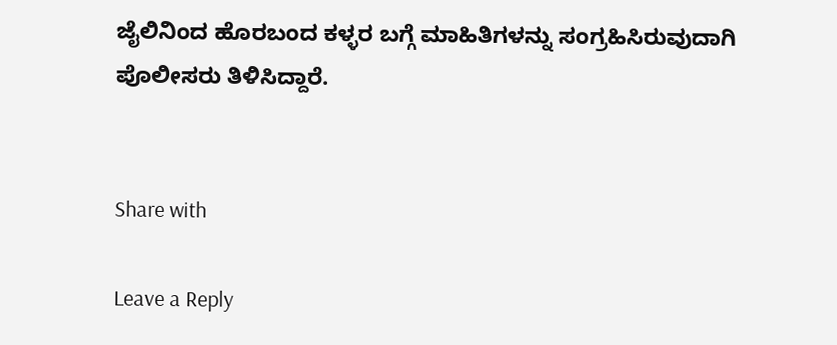ಜೈಲಿನಿಂದ ಹೊರಬಂದ ಕಳ್ಳರ ಬಗ್ಗೆ ಮಾಹಿತಿಗಳನ್ನು ಸಂಗ್ರಹಿಸಿರುವುದಾಗಿ ಪೊಲೀಸರು ತಿಳಿಸಿದ್ದಾರೆ.


Share with

Leave a Reply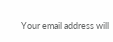Your email address will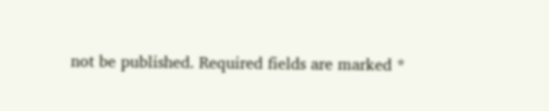not be published. Required fields are marked *